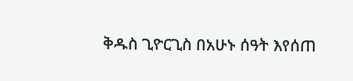ቅዱስ ጊዮርጊስ በአሁኑ ሰዓት እየሰጠ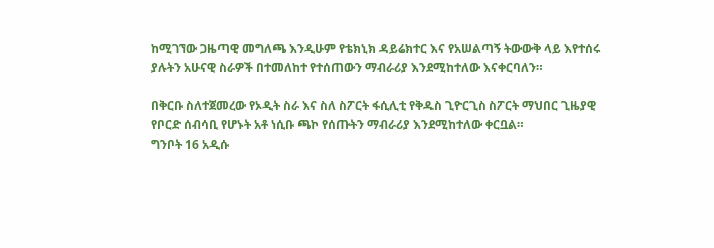ከሚገኘው ጋዜጣዊ መግለጫ እንዲሁም የቴክኒክ ዳይሬክተር እና የአሠልጣኝ ትውውቅ ላይ እየተሰሩ ያሉትን አሁናዊ ስራዎች በተመለከተ የተሰጠውን ማብራሪያ እንደሚከተለው እናቀርባለን።

በቅርቡ ስለተጀመረው የኦዲት ስራ እና ስለ ስፖርት ፋሲሊቲ የቅዱስ ጊዮርጊስ ስፖርት ማህበር ጊዜያዊ የቦርድ ሰብሳቢ የሆኑት አቶ ነሲቡ ጫኮ የሰጡትን ማብራሪያ እንደሚከተለው ቀርቧል።
ግንቦት 16 አዲሱ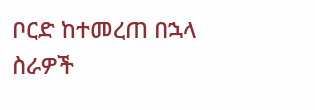ቦርድ ከተመረጠ በኋላ ስራዎች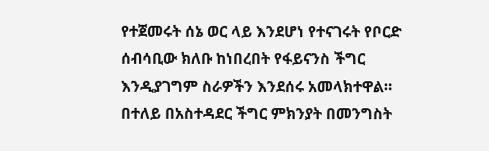የተጀመሩት ሰኔ ወር ላይ እንደሆነ የተናገሩት የቦርድ ሰብሳቢው ክለቡ ከነበረበት የፋይናንስ ችግር እንዲያገግም ስራዎችን እንደሰሩ አመላክተዋል። በተለይ በአስተዳደር ችግር ምክንያት በመንግስት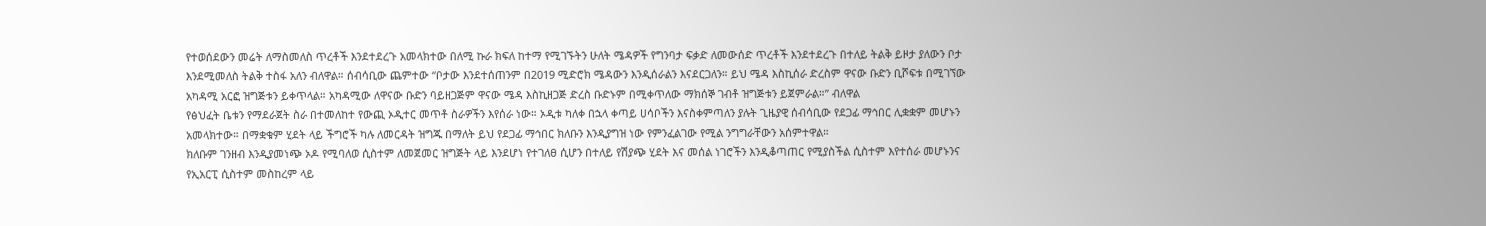የተወሰደውን መሬት ለማስመለስ ጥረቶች እንደተደረጉ አመላክተው በለሚ ኩራ ክፍለ ከተማ የሚገኙትን ሁለት ሜዳዎች የግንባታ ፍቃድ ለመውሰድ ጥረቶች እንደተደረጉ በተለይ ትልቅ ይዞታ ያለውን ቦታ እንደሚመለስ ትልቅ ተስፋ አለን ብለዋል። ሰብሳቢው ጨምተው “ቦታው እንደተሰጠንም በ2019 ሚድሮክ ሜዳውን እንዲሰራልን እናደርጋለን። ይህ ሜዳ እስኪሰራ ድረስም ዋናው ቡድን ቢሾፍቱ በሚገኘው አካዳሚ አርፎ ዝግጅቱን ይቀጥላል። አካዳሚው ለዋናው ቡድን ባይዘጋጅም ዋናው ሜዳ እስኪዘጋጅ ድረስ ቡድኑም በሚቀጥለው ማክሰኞ ገብቶ ዝግጅቱን ይጀምራል።” ብለዋል
የፅህፈት ቤቱን የማደራጀት ስራ በተመለከተ የውጪ ኦዲተር መጥቶ ስራዎችን እየሰራ ነው። ኦዲቱ ካለቀ በኋላ ቀጣይ ሀሳቦችን እናስቀምጣለን ያሉት ጊዜያዊ ሰብሳቢው የደጋፊ ማኅበር ሊቋቋም መሆኑን አመላክተው። በማቋቁም ሂደት ላይ ችግሮች ካሉ ለመርዳት ዝግጁ በማለት ይህ የደጋፊ ማኅበር ክለቡን እንዲያግዝ ነው የምንፈልገው የሚል ንግግራቸውን አሰምተዋል።
ክለቡም ገንዘብ እንዲያመነጭ ኦዶ የሚባለወ ሲስተም ለመጀመር ዝግጅት ላይ እንደሆነ የተገለፀ ሲሆን በተለይ የሽያጭ ሂደት እና መሰል ነገሮችን እንዲቆጣጠር የሚያስችል ሲስተም እየተሰራ መሆኑንና የኢአርፒ ሲስተም መስከረም ላይ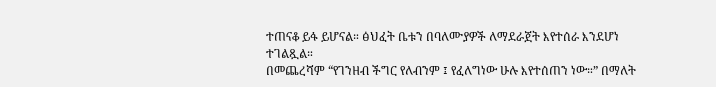ተጠናቆ ይፋ ይሆናል። ፅህፈት ቤቱን በባለሙያዎች ለማደራጀት እየተሰራ እንደሆነ ተገልጿል።
በመጨረሻም “የገንዘብ ችግር የለብንም ፤ የፈለግነው ሁሉ እየተሰጠን ነው።” በማለት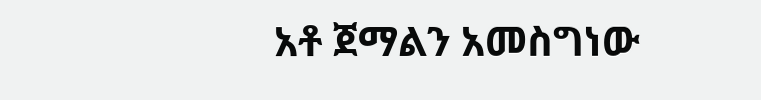አቶ ጀማልን አመስግነው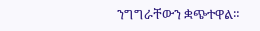ንግግራቸውን ቋጭተዋል።